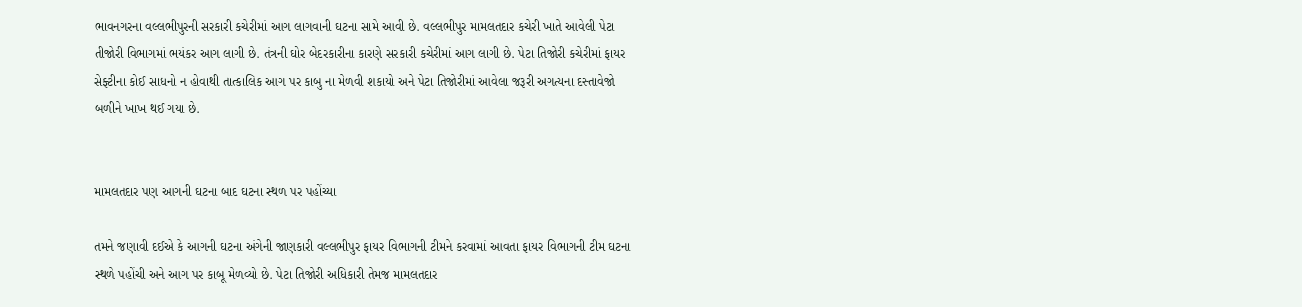ભાવનગરના વલ્લભીપુરની સરકારી કચેરીમાં આગ લાગવાની ઘટના સામે આવી છે. વલ્લભીપુર મામલતદાર કચેરી ખાતે આવેલી પેટા તીજોરી વિભાગમાં ભયંકર આગ લાગી છે. તંત્રની ઘોર બેદરકારીના કારણે સરકારી કચેરીમાં આગ લાગી છે. પેટા તિજોરી કચેરીમાં ફાયર સેફ્ટીના કોઈ સાધનો ન હોવાથી તાત્કાલિક આગ પર કાબુ ના મેળવી શકાયો અને પેટા તિજોરીમાં આવેલા જરૂરી અગત્યના દસ્તાવેજો બળીને ખાખ થઈ ગયા છે.


મામલતદાર પણ આગની ઘટના બાદ ઘટના સ્થળ પર પહોંચ્યા

તમને જણાવી દઈએ કે આગની ઘટના અંગેની જાણકારી વલ્લભીપુર ફાયર વિભાગની ટીમને કરવામાં આવતા ફાયર વિભાગની ટીમ ઘટના સ્થળે પહોંચી અને આગ પર કાબૂ મેળવ્યો છે. પેટા તિજોરી અધિકારી તેમજ મામલતદાર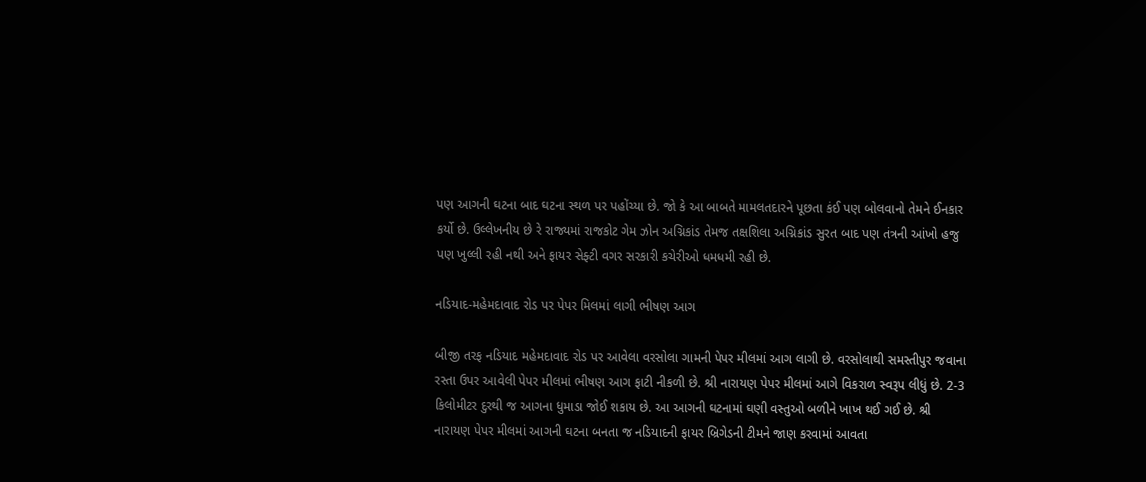પણ આગની ઘટના બાદ ઘટના સ્થળ પર પહોંચ્યા છે. જો કે આ બાબતે મામલતદારને પૂછતા કંઈ પણ બોલવાનો તેમને ઈનકાર કર્યો છે. ઉલ્લેખનીય છે રે રાજ્યમાં રાજકોટ ગેમ ઝોન અગ્નિકાંડ તેમજ તક્ષશિલા અગ્નિકાંડ સુરત બાદ પણ તંત્રની આંખો હજુ પણ ખુલ્લી રહી નથી અને ફાયર સેફ્ટી વગર સરકારી કચેરીઓ ધમધમી રહી છે.

નડિયાદ-મહેમદાવાદ રોડ પર પેપર મિલમાં લાગી ભીષણ આગ

બીજી તરફ નડિયાદ મહેમદાવાદ રોડ પર આવેલા વરસોલા ગામની પેપર મીલમાં આગ લાગી છે. વરસોલાથી સમસ્તીપુર જવાના રસ્તા ઉપર આવેલી પેપર મીલમાં ભીષણ આગ ફાટી નીકળી છે. શ્રી નારાયણ પેપર મીલમાં આગે વિકરાળ સ્વરૂપ લીધું છે. 2-3 કિલોમીટર દુરથી જ આગના ધુમાડા જોઈ શકાય છે. આ આગની ઘટનામાં ઘણી વસ્તુઓ બળીને ખાખ થઈ ગઈ છે. શ્રી નારાયણ પેપર મીલમાં આગની ઘટના બનતા જ નડિયાદની ફાયર બ્રિગેડની ટીમને જાણ કરવામાં આવતા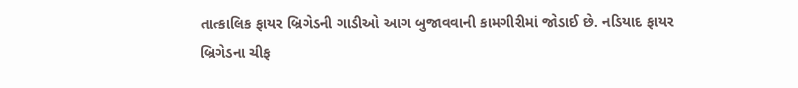તાત્કાલિક ફાયર બ્રિગેડની ગાડીઓ આગ બુજાવવાની કામગીરીમાં જોડાઈ છે. નડિયાદ ફાયર બ્રિગેડના ચીફ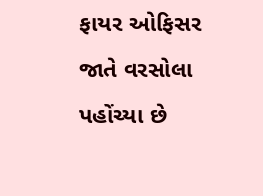ફાયર ઓફિસર જાતે વરસોલા પહોંચ્યા છે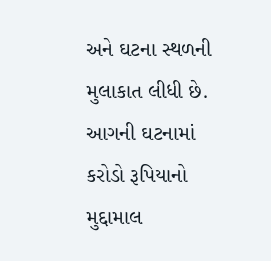અને ઘટના સ્થળની મુલાકાત લીધી છે. આગની ઘટનામાં કરોડો રૂપિયાનો મુદ્દામાલ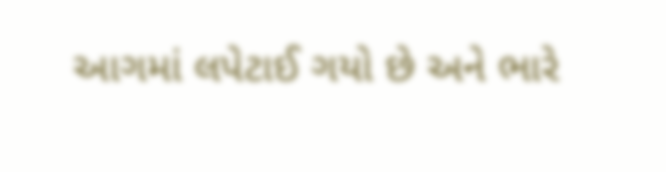આગમાં લપેટાઈ ગયો છે અને ભારે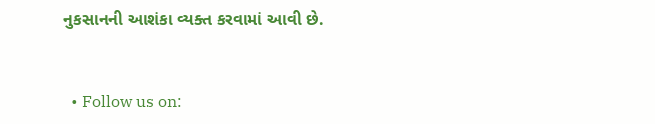નુકસાનની આશંકા વ્યક્ત કરવામાં આવી છે.


  • Follow us on: